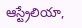ఆస్ట్రేలియా,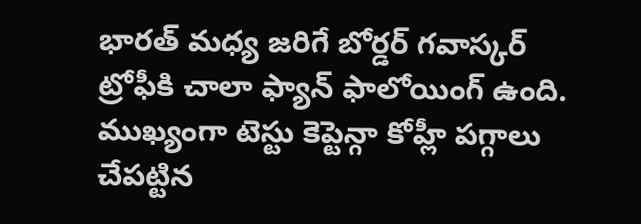భారత్ మధ్య జరిగే బోర్డర్ గవాస్కర్ ట్రోఫీకి చాలా ఫ్యాన్ ఫాలోయింగ్ ఉంది. ముఖ్యంగా టెస్టు కెప్టెన్గా కోహ్లీ పగ్గాలు చేపట్టిన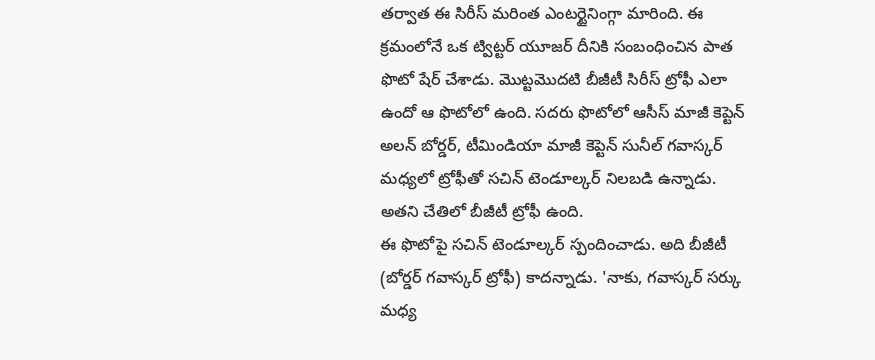తర్వాత ఈ సిరీస్ మరింత ఎంటర్టైనింగ్గా మారింది. ఈ క్రమంలోనే ఒక ట్విట్టర్ యూజర్ దీనికి సంబంధించిన పాత ఫొటో షేర్ చేశాడు. మొట్టమొదటి బీజీటీ సిరీస్ ట్రోఫీ ఎలా ఉందో ఆ ఫొటోలో ఉంది. సదరు ఫొటోలో ఆసీస్ మాజీ కెప్టెన్ అలన్ బోర్డర్, టీమిండియా మాజీ కెప్టెన్ సునీల్ గవాస్కర్ మధ్యలో ట్రోఫీతో సచిన్ టెండూల్కర్ నిలబడి ఉన్నాడు. అతని చేతిలో బీజీటీ ట్రోఫీ ఉంది.
ఈ ఫొటోపై సచిన్ టెండూల్కర్ స్పందించాడు. అది బీజీటీ (బోర్డర్ గవాస్కర్ ట్రోఫీ) కాదన్నాడు. 'నాకు, గవాస్కర్ సర్కు మధ్య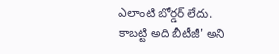ఎలాంటి బోర్డర్ లేదు. కాబట్టి అది బీటీజీ' అని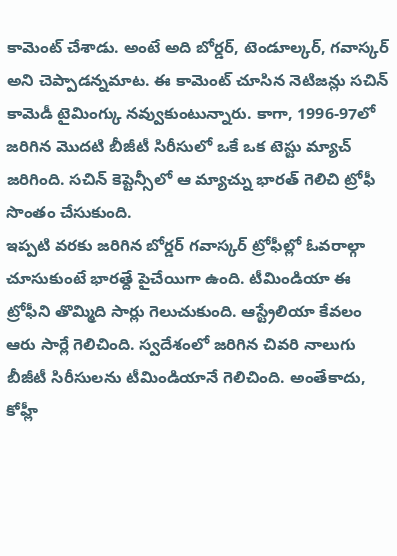కామెంట్ చేశాడు. అంటే అది బోర్డర్, టెండూల్కర్, గవాస్కర్ అని చెప్పాడన్నమాట. ఈ కామెంట్ చూసిన నెటిజన్లు సచిన్ కామెడీ టైమింగ్కు నవ్వుకుంటున్నారు. కాగా, 1996-97లో జరిగిన మొదటి బీజీటీ సిరీసులో ఒకే ఒక టెస్టు మ్యాచ్ జరిగింది. సచిన్ కెప్టెన్సీలో ఆ మ్యాచ్ను భారత్ గెలిచి ట్రోఫీ సొంతం చేసుకుంది.
ఇప్పటి వరకు జరిగిన బోర్డర్ గవాస్కర్ ట్రోఫీల్లో ఓవరాల్గా చూసుకుంటే భారత్దే పైచేయిగా ఉంది. టీమిండియా ఈ ట్రోఫీని తొమ్మిది సార్లు గెలుచుకుంది. ఆస్ట్రేలియా కేవలం ఆరు సార్లే గెలిచింది. స్వదేశంలో జరిగిన చివరి నాలుగు బీజీటీ సిరీసులను టీమిండియానే గెలిచింది. అంతేకాదు, కోహ్లీ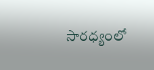సారధ్యంలో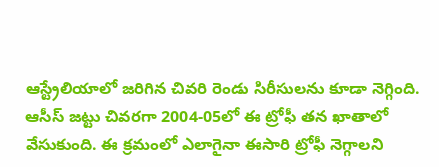ఆస్ట్రేలియాలో జరిగిన చివరి రెండు సిరీసులను కూడా నెగ్గింది. ఆసీస్ జట్టు చివరగా 2004-05లో ఈ ట్రోఫీ తన ఖాతాలో వేసుకుంది. ఈ క్రమంలో ఎలాగైనా ఈసారి ట్రోఫీ నెగ్గాలని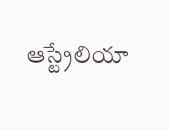ఆస్ట్రేలియా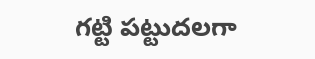గట్టి పట్టుదలగా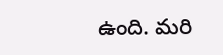ఉంది. మరి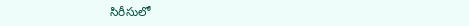సిరీసులో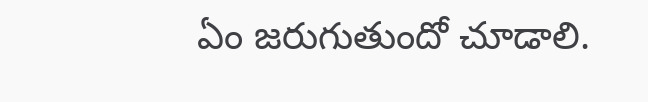ఏం జరుగుతుందో చూడాలి.